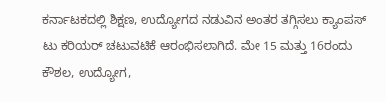ಕರ್ನಾಟಕದಲ್ಲಿ ಶಿಕ್ಷಣ, ಉದ್ಯೋಗದ ನಡುವಿನ ಅಂತರ ತಗ್ಗಿಸಲು ಕ್ಯಾಂಪಸ್ ಟು ಕರಿಯರ್ ಚಟುವಟಿಕೆ ಆರಂಭಿಸಲಾಗಿದೆ. ಮೇ 15 ಮತ್ತು 16ರಂದು ಕೌಶಲ, ಉದ್ಯೋಗ,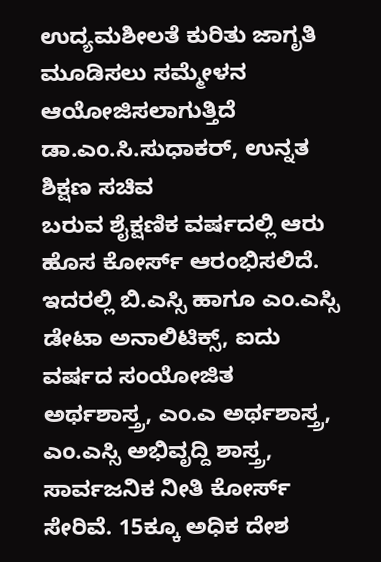ಉದ್ಯಮಶೀಲತೆ ಕುರಿತು ಜಾಗೃತಿ ಮೂಡಿಸಲು ಸಮ್ಮೇಳನ ಆಯೋಜಿಸಲಾಗುತ್ತಿದೆ
ಡಾ.ಎಂ.ಸಿ.ಸುಧಾಕರ್, ಉನ್ನತ ಶಿಕ್ಷಣ ಸಚಿವ
ಬರುವ ಶೈಕ್ಷಣಿಕ ವರ್ಷದಲ್ಲಿ ಆರು ಹೊಸ ಕೋರ್ಸ್ ಆರಂಭಿಸಲಿದೆ. ಇದರಲ್ಲಿ ಬಿ.ಎಸ್ಸಿ ಹಾಗೂ ಎಂ.ಎಸ್ಸಿ ಡೇಟಾ ಅನಾಲಿಟಿಕ್ಸ್, ಐದು ವರ್ಷದ ಸಂಯೋಜಿತ ಅರ್ಥಶಾಸ್ತ್ರ, ಎಂ.ಎ ಅರ್ಥಶಾಸ್ತ್ರ, ಎಂ.ಎಸ್ಸಿ ಅಭಿವೃದ್ದಿ ಶಾಸ್ತ್ರ, ಸಾರ್ವಜನಿಕ ನೀತಿ ಕೋರ್ಸ್ ಸೇರಿವೆ. 15ಕ್ಕೂ ಅಧಿಕ ದೇಶ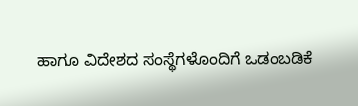ಹಾಗೂ ವಿದೇಶದ ಸಂಸ್ಥೆಗಳೊಂದಿಗೆ ಒಡಂಬಡಿಕೆ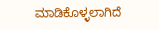ಮಾಡಿಕೊಳ್ಳಲಾಗಿದೆ